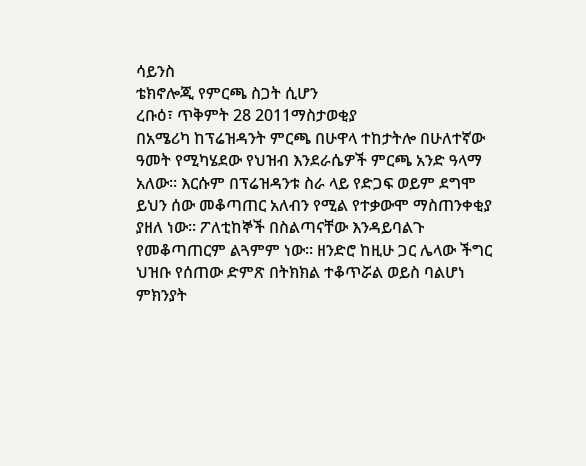ሳይንስ
ቴክኖሎጂ የምርጫ ስጋት ሲሆን
ረቡዕ፣ ጥቅምት 28 2011ማስታወቂያ
በአሜሪካ ከፕሬዝዳንት ምርጫ በሁዋላ ተከታትሎ በሁለተኛው ዓመት የሚካሄደው የህዝብ እንደራሴዎች ምርጫ አንድ ዓላማ አለው። እርሱም በፕሬዝዳንቱ ስራ ላይ የድጋፍ ወይም ደግሞ ይህን ሰው መቆጣጠር አለብን የሚል የተቃውሞ ማስጠንቀቂያ ያዘለ ነው። ፖለቲከኞች በስልጣናቸው እንዳይባልጉ የመቆጣጠርም ልጓምም ነው። ዘንድሮ ከዚሁ ጋር ሌላው ችግር ህዝቡ የሰጠው ድምጽ በትክክል ተቆጥሯል ወይስ ባልሆነ ምክንያት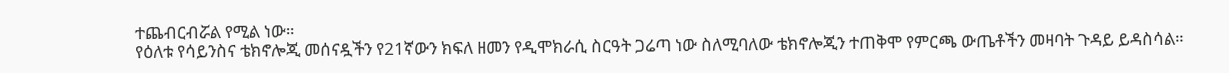ተጨብርብሯል የሚል ነው።
የዕለቱ የሳይንስና ቴክኖሎጂ መሰናዷችን የ21ኛውን ክፍለ ዘመን የዲሞክራሲ ስርዓት ጋሬጣ ነው ስለሚባለው ቴክኖሎጂን ተጠቅሞ የምርጫ ውጤቶችን መዛባት ጉዳይ ይዳስሳል።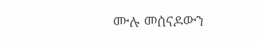ሙሉ መሰናዶውን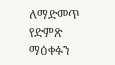ለማድመጥ የድምጽ ማዕቀፉን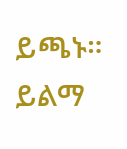ይጫኑ።
ይልማ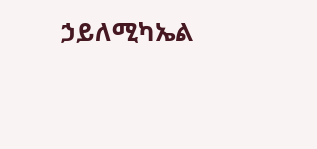ኃይለሚካኤል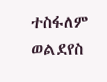ተስፋለም ወልደየስ